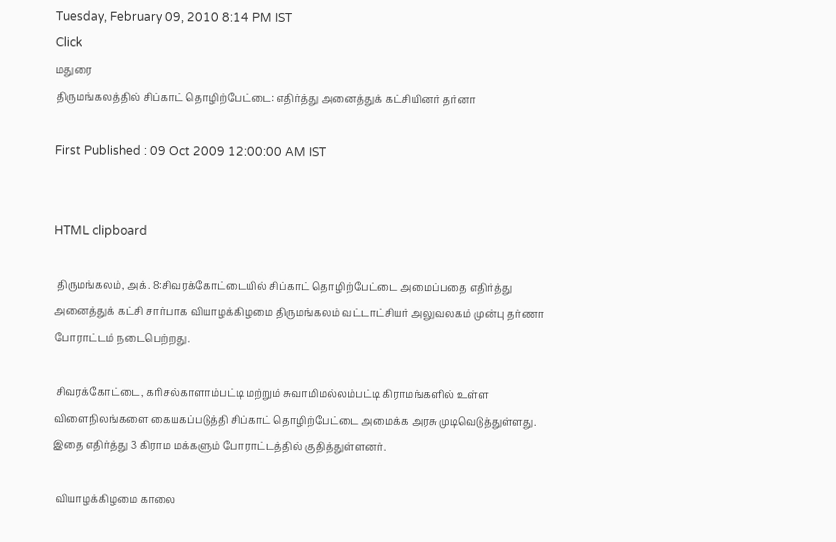Tuesday, February 09, 2010 8:14 PM IST
Click
மதுரை
திருமங்கலத்தில் சிப்காட் தொழிற்பேட்டை: எதிர்த்து அனைத்துக் கட்சியினர் தர்னா

First Published : 09 Oct 2009 12:00:00 AM IST


HTML clipboard

 திருமங்கலம், அக். 8:சிவரக்கோட்டையில் சிப்காட் தொழிற்பேட்டை அமைப்பதை எதிர்த்து அனைத்துக் கட்சி சார்பாக வியாழக்கிழமை திருமங்கலம் வட்டாட்சியர் அலுவலகம் முன்பு தர்ணா போராட்டம் நடைபெற்றது.

 சிவரக்கோட்டை, கரிசல்காளாம்பட்டி மற்றும் சுவாமிமல்லம்பட்டி கிராமங்களில் உள்ள விளைநிலங்களை கையகப்படுத்தி சிப்காட் தொழிற்பேட்டை அமைக்க அரசு முடிவெடுத்துள்ளது. இதை எதிர்த்து 3 கிராம மக்களும் போராட்டத்தில் குதித்துள்ளனர்.

 வியாழக்கிழமை காலை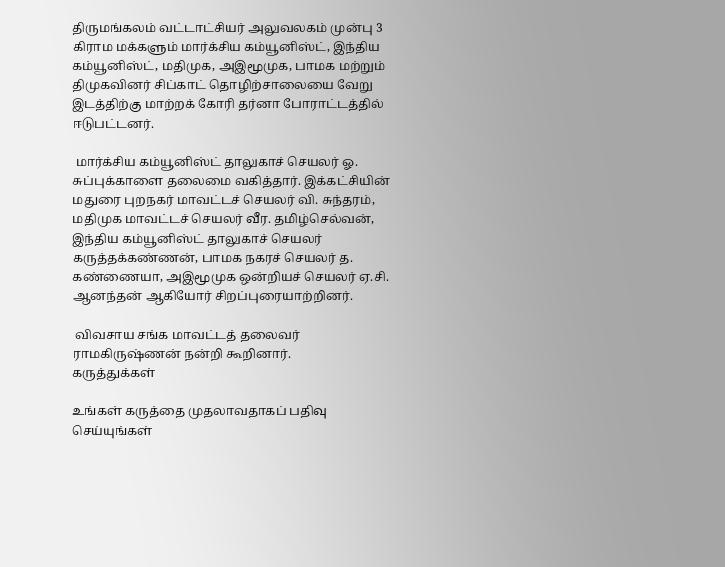திருமங்கலம் வட்டாட்சியர் அலுவலகம் முன்பு 3 கிராம மக்களும் மார்க்சிய கம்யூனிஸ்ட், இந்திய கம்யூனிஸ்ட், மதிமுக, அஇமூமுக, பாமக மற்றும் திமுகவினர் சிப்காட் தொழிற்சாலையை வேறு இடத்திற்கு மாற்றக் கோரி தர்னா போராட்டத்தில் ஈடுபட்டனர்.

 மார்க்சிய கம்யூனிஸ்ட் தாலுகாச் செயலர் ஓ. சுப்புக்காளை தலைமை வகித்தார். இக்கட்சியின் மதுரை புறநகர் மாவட்டச் செயலர் வி. சுந்தரம், மதிமுக மாவட்டச் செயலர் வீர. தமிழ்செல்வன், இந்திய கம்யூனிஸ்ட் தாலுகாச் செயலர் கருத்தக்கண்ணன், பாமக நகரச் செயலர் த. கண்ணையா, அஇமூமுக ஒன்றியச் செயலர் ஏ.சி. ஆனந்தன் ஆகியோர் சிறப்புரையாற்றினர்.

 விவசாய சங்க மாவட்டத் தலைவர் ராமகிருஷ்ணன் நன்றி கூறினார்.
கருத்துக்கள்

உங்கள் கருத்தை முதலாவதாகப் பதிவு செய்யுங்கள்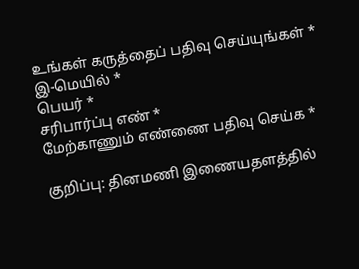உங்கள் கருத்தைப் பதிவு செய்யுங்கள் *
இ-மெயில் *
பெயர் *
சரிபார்ப்பு எண் *
மேற்காணும் எண்ணை பதிவு செய்க *

குறிப்பு: தினமணி இணையதளத்தில்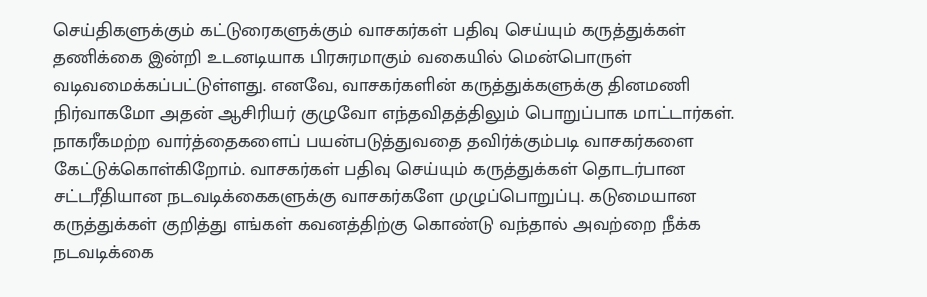செய்திகளுக்கும் கட்டுரைகளுக்கும் வாசகர்கள் பதிவு செய்யும் கருத்துக்கள் தணிக்கை இன்றி உடனடியாக பிரசுரமாகும் வகையில் மென்பொருள் வடிவமைக்கப்பட்டுள்ளது. எனவே, வாசகர்களின் கருத்துக்களுக்கு தினமணி நிர்வாகமோ அதன் ஆசிரியர் குழுவோ எந்தவிதத்திலும் பொறுப்பாக மாட்டார்கள். நாகரீகமற்ற வார்த்தைகளைப் பயன்படுத்துவதை தவிர்க்கும்படி வாசகர்களை கேட்டுக்கொள்கிறோம். வாசகர்கள் பதிவு செய்யும் கருத்துக்கள் தொடர்பான சட்டரீதியான நடவடிக்கைகளுக்கு வாசகர்களே முழுப்பொறுப்பு. கடுமையான கருத்துக்கள் குறித்து எங்கள் கவனத்திற்கு கொண்டு வந்தால் அவற்றை நீக்க நடவடிக்கை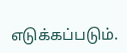எடுக்கப்படும்.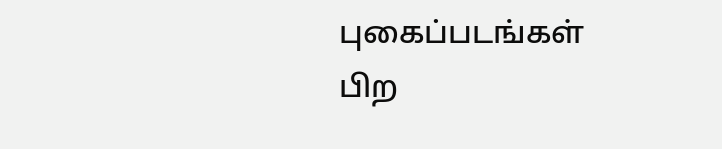புகைப்படங்கள்
பிற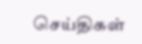செய்திகள்